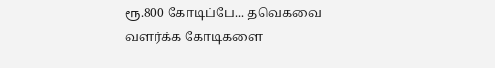ரூ.800 கோடிப்பே... தவெகவை வளர்க்க கோடிகளை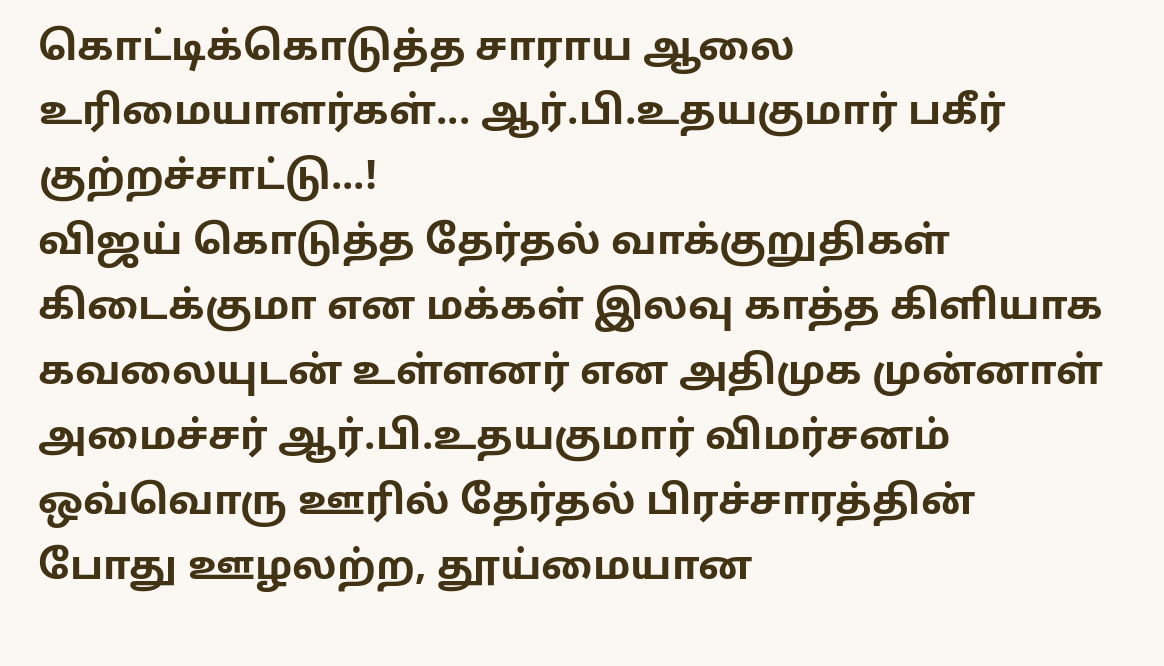கொட்டிக்கொடுத்த சாராய ஆலை உரிமையாளர்கள்... ஆர்.பி.உதயகுமார் பகீர் குற்றச்சாட்டு...!
விஜய் கொடுத்த தேர்தல் வாக்குறுதிகள் கிடைக்குமா என மக்கள் இலவு காத்த கிளியாக கவலையுடன் உள்ளனர் என அதிமுக முன்னாள் அமைச்சர் ஆர்.பி.உதயகுமார் விமர்சனம்
ஒவ்வொரு ஊரில் தேர்தல் பிரச்சாரத்தின் போது ஊழலற்ற, தூய்மையான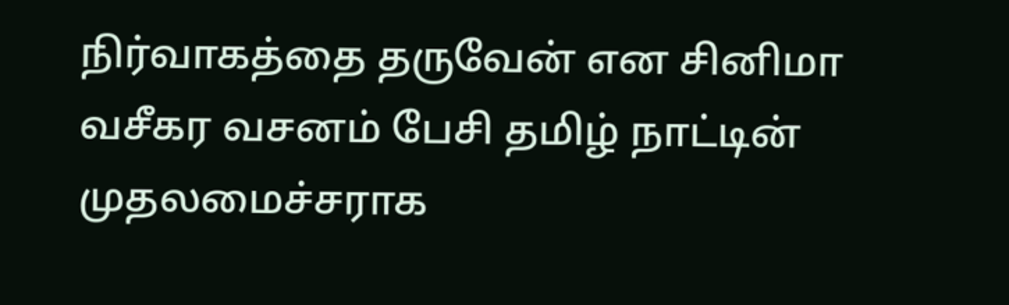நிர்வாகத்தை தருவேன் என சினிமா வசீகர வசனம் பேசி தமிழ் நாட்டின் முதலமைச்சராக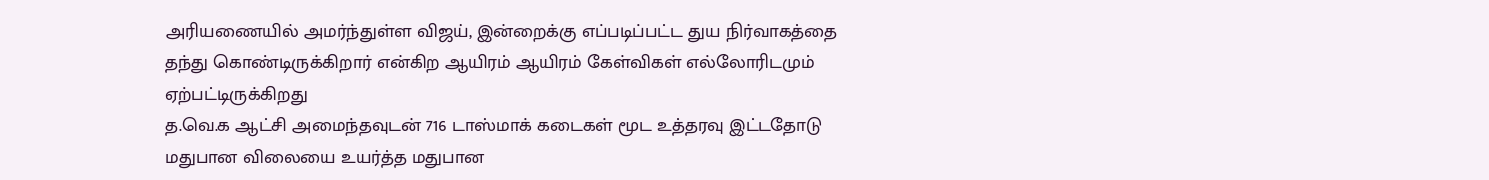அரியணையில் அமர்ந்துள்ள விஜய், இன்றைக்கு எப்படிப்பட்ட துய நிர்வாகத்தை தந்து கொண்டிருக்கிறார் என்கிற ஆயிரம் ஆயிரம் கேள்விகள் எல்லோரிடமும் ஏற்பட்டிருக்கிறது
த.வெ.க ஆட்சி அமைந்தவுடன் 716 டாஸ்மாக் கடைகள் மூட உத்தரவு இட்டதோடு மதுபான விலையை உயர்த்த மதுபான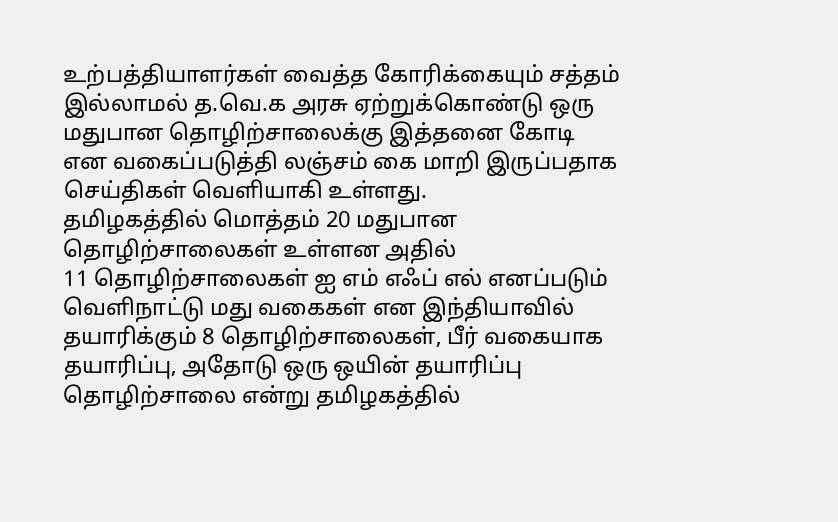உற்பத்தியாளர்கள் வைத்த கோரிக்கையும் சத்தம் இல்லாமல் த.வெ.க அரசு ஏற்றுக்கொண்டு ஒரு மதுபான தொழிற்சாலைக்கு இத்தனை கோடி என வகைப்படுத்தி லஞ்சம் கை மாறி இருப்பதாக செய்திகள் வெளியாகி உள்ளது.
தமிழகத்தில் மொத்தம் 20 மதுபான தொழிற்சாலைகள் உள்ளன அதில்
11 தொழிற்சாலைகள் ஐ எம் எஃப் எல் எனப்படும் வெளிநாட்டு மது வகைகள் என இந்தியாவில் தயாரிக்கும் 8 தொழிற்சாலைகள், பீர் வகையாக தயாரிப்பு, அதோடு ஒரு ஒயின் தயாரிப்பு தொழிற்சாலை என்று தமிழகத்தில்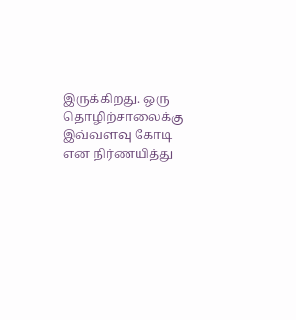இருக்கிறது. ஒரு தொழிற்சாலைக்கு இவ்வளவு கோடி என நிர்ணயித்து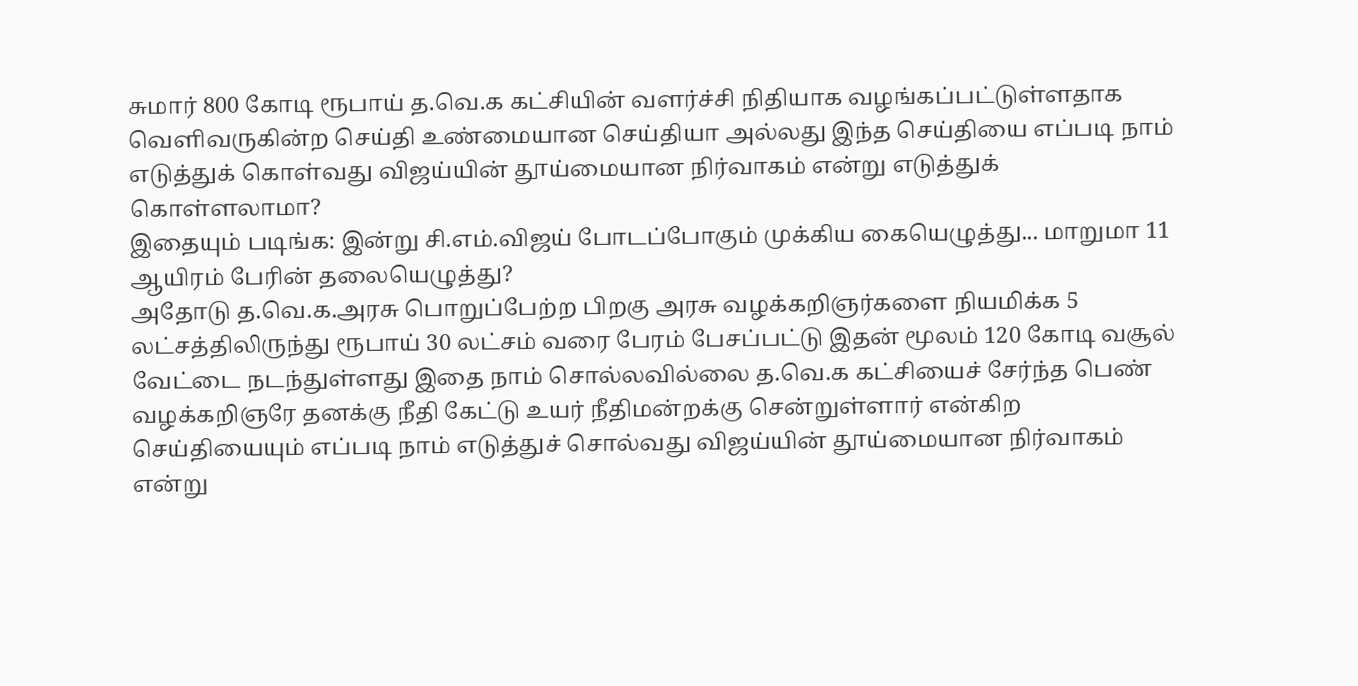சுமார் 800 கோடி ரூபாய் த.வெ.க கட்சியின் வளர்ச்சி நிதியாக வழங்கப்பட்டுள்ளதாக வெளிவருகின்ற செய்தி உண்மையான செய்தியா அல்லது இந்த செய்தியை எப்படி நாம் எடுத்துக் கொள்வது விஜய்யின் தூய்மையான நிர்வாகம் என்று எடுத்துக் கொள்ளலாமா?
இதையும் படிங்க: இன்று சி.எம்.விஜய் போடப்போகும் முக்கிய கையெழுத்து... மாறுமா 11 ஆயிரம் பேரின் தலையெழுத்து?
அதோடு த.வெ.க.அரசு பொறுப்பேற்ற பிறகு அரசு வழக்கறிஞர்களை நியமிக்க 5 லட்சத்திலிருந்து ரூபாய் 30 லட்சம் வரை பேரம் பேசப்பட்டு இதன் மூலம் 120 கோடி வசூல் வேட்டை நடந்துள்ளது இதை நாம் சொல்லவில்லை த.வெ.க கட்சியைச் சேர்ந்த பெண் வழக்கறிஞரே தனக்கு நீதி கேட்டு உயர் நீதிமன்றக்கு சென்றுள்ளார் என்கிற செய்தியையும் எப்படி நாம் எடுத்துச் சொல்வது விஜய்யின் தூய்மையான நிர்வாகம் என்று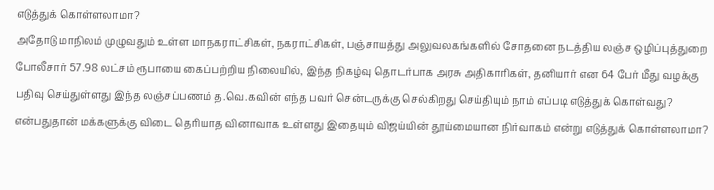எடுத்துக் கொள்ளலாமா?
அதோடு மாநிலம் முழுவதும் உள்ள மாநகராட்சிகள், நகராட்சிகள், பஞ்சாயத்து அலுவலகங்களில் சோதனை நடத்திய லஞ்ச ஒழிப்புத்துறை போலீசார் 57.98 லட்சம் ரூபாயை கைப்பற்றிய நிலையில், இந்த நிகழ்வு தொடர்பாக அரசு அதிகாரிகள், தனியார் என 64 பேர் மீது வழக்கு பதிவு செய்துள்ளது இந்த லஞ்சப்பணம் த.வெ.கவின் எந்த பவர் சென்டருக்கு செல்கிறது செய்தியும் நாம் எப்படி எடுத்துக் கொள்வது? என்பதுதான் மக்களுக்கு விடை தெரியாத வினாவாக உள்ளது இதையும் விஜய்யின் தூய்மையான நிர்வாகம் என்று எடுத்துக் கொள்ளலாமா?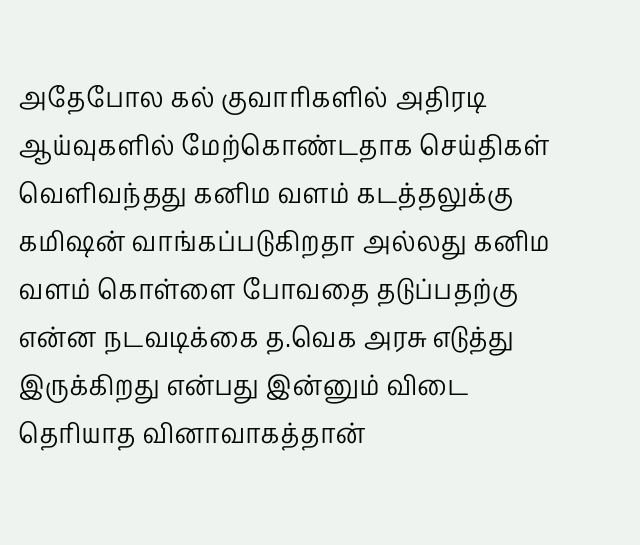அதேபோல கல் குவாரிகளில் அதிரடி ஆய்வுகளில் மேற்கொண்டதாக செய்திகள் வெளிவந்தது கனிம வளம் கடத்தலுக்கு கமிஷன் வாங்கப்படுகிறதா அல்லது கனிம வளம் கொள்ளை போவதை தடுப்பதற்கு என்ன நடவடிக்கை த.வெக அரசு எடுத்து இருக்கிறது என்பது இன்னும் விடை தெரியாத வினாவாகத்தான்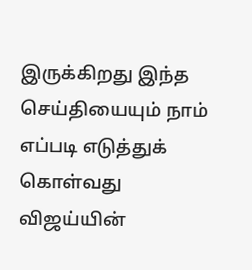இருக்கிறது இந்த செய்தியையும் நாம் எப்படி எடுத்துக் கொள்வது விஜய்யின்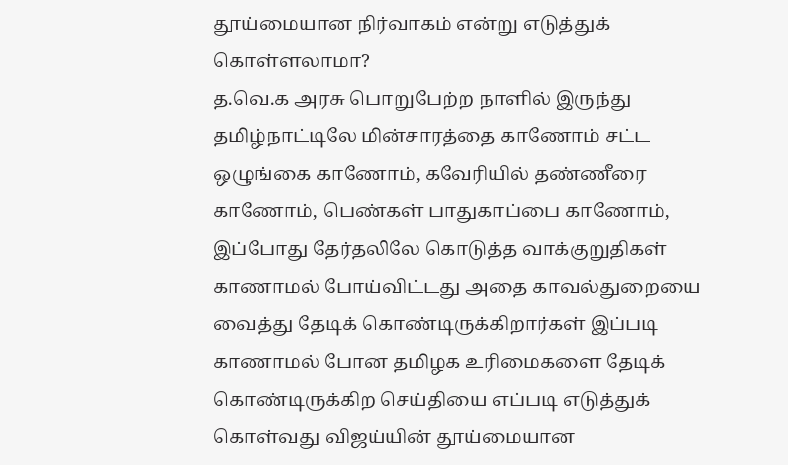தூய்மையான நிர்வாகம் என்று எடுத்துக் கொள்ளலாமா?
த.வெ.க அரசு பொறுபேற்ற நாளில் இருந்து தமிழ்நாட்டிலே மின்சாரத்தை காணோம் சட்ட ஒழுங்கை காணோம், கவேரியில் தண்ணீரை காணோம், பெண்கள் பாதுகாப்பை காணோம், இப்போது தேர்தலிலே கொடுத்த வாக்குறுதிகள் காணாமல் போய்விட்டது அதை காவல்துறையை வைத்து தேடிக் கொண்டிருக்கிறார்கள் இப்படி காணாமல் போன தமிழக உரிமைகளை தேடிக் கொண்டிருக்கிற செய்தியை எப்படி எடுத்துக் கொள்வது விஜய்யின் தூய்மையான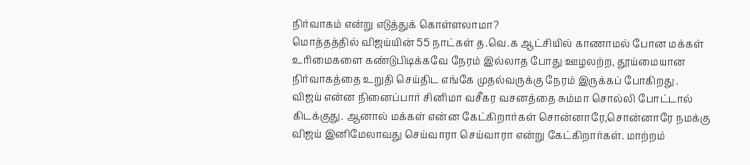நிர்வாகம் என்று எடுத்துக் கொள்ளலாமா?
மொத்தத்தில் விஜய்யின் 55 நாட்கள் த.வெ.க ஆட்சியில் காணாமல் போன மக்கள் உரிமைகளை கண்டுபிடிக்கவே நேரம் இல்லாத போது ஊழலற்ற, தூய்மையான நிர்வாகத்தை உறுதி செய்திட எங்கே முதல்வருக்கு நேரம் இருக்கப் போகிறது .
விஜய் என்ன நினைப்பார் சினிமா வசீகர வசனத்தை சும்மா சொல்லி போட்டால் கிடக்குது. ஆனால் மக்கள் என்ன கேட்கிறார்கள் சொன்னாரே,சொன்னாரே நமக்கு விஜய் இனிமேலாவது செய்வாரா செய்வாரா என்று கேட்கிறார்கள். மாற்றம்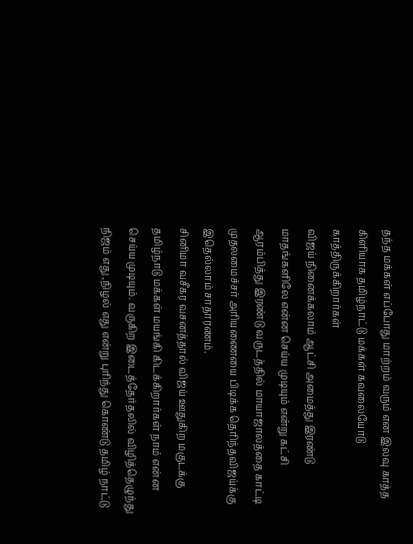தந்த மக்கள் எப்போது மாற்றம் வரும் என இலவு காத்த கிளியாக தமிழ்நாட்டு மக்கள் கவலையோடு காத்திருக்கிறார்கள்
விஜய் நினைக்கலாம் ஆட்சி அமைத்து இரண்டு மாதங்களிலே என்ன செய்ய முடியும் என்று கட்சி ஆரம்பித்து இரண்டு வருடத்தில் மாயாஜாலத்தை காட்டி முதலமைச்சர் அரியணையை பிடிக்க தெரிந்தவிஜய்க்கு இதெல்லாம் சாதாரணம்.
சினிமா வசீகர வசனத்தால் விஜய் ஊதுகிற மகுடக்கு தமிழ்நாடு மக்கள் மயங்கி கிடக்கிறார்கள் நாம் என்ன செய்ய முடியும். வருகிற இடைத்தேர்தலில் விழித்தெழுந்து நிஜம் எது ,நிழல் எது என்று புரிந்து கொண்டு தமிழ் நாட்டு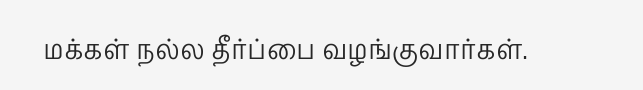மக்கள் நல்ல தீர்ப்பை வழங்குவார்கள்.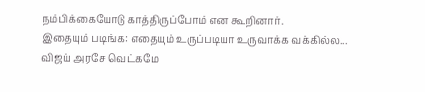நம்பிக்கையோடு காத்திருப்போம் என கூறினார்.
இதையும் படிங்க: எதையும் உருப்படியா உருவாக்க வக்கில்ல... விஜய் அரசே வெட்கமே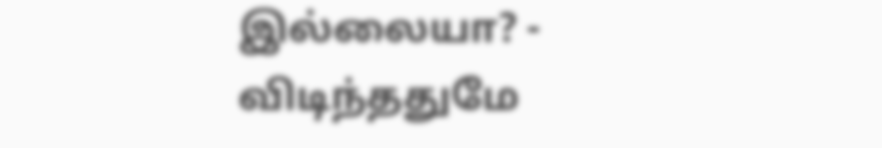இல்லையா? - விடிந்ததுமே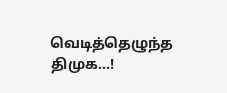வெடித்தெழுந்த திமுக...!